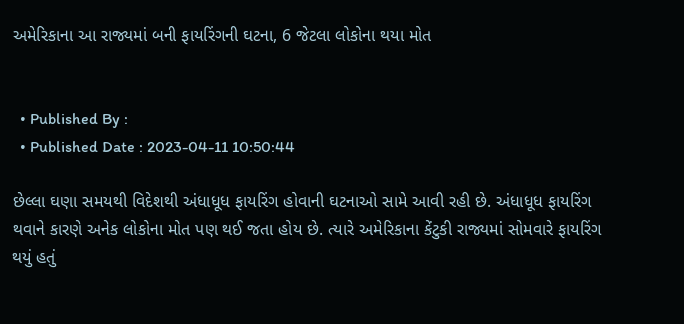અમેરિકાના આ રાજ્યમાં બની ફાયરિંગની ઘટના, 6 જેટલા લોકોના થયા મોત


  • Published By :
  • Published Date : 2023-04-11 10:50:44

છેલ્લા ઘણા સમયથી વિદેશથી અંધાધૂધ ફાયરિંગ હોવાની ઘટનાઓ સામે આવી રહી છે. અંધાધૂધ ફાયરિંગ થવાને કારણે અનેક લોકોના મોત પણ થઈ જતા હોય છે. ત્યારે અમેરિકાના કેંટુકી રાજ્યમાં સોમવારે ફાયરિંગ થયું હતું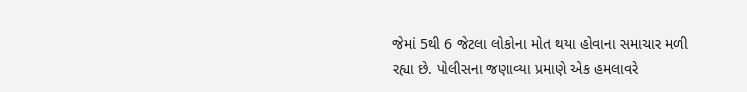જેમાં 5થી 6 જેટલા લોકોના મોત થયા હોવાના સમાચાર મળી રહ્યા છે. પોલીસના જણાવ્યા પ્રમાણે એક હમલાવરે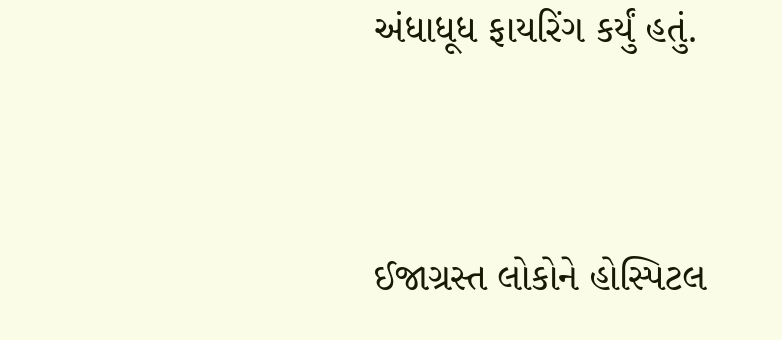અંધાધૂધ ફાયરિંગ કર્યું હતું.


ઈજાગ્રસ્ત લોકોને હોસ્પિટલ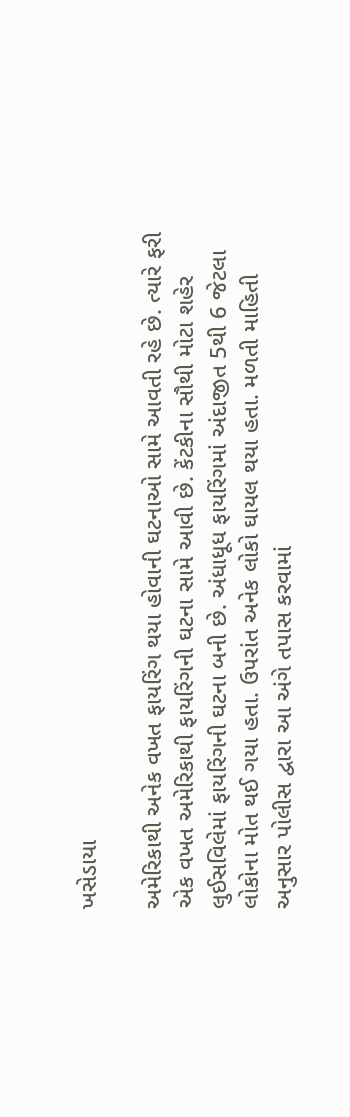ખસેડાયા

અમેરિકાથી અનેક વખત ફાયરિંગ થયા હોવાની ઘટનાઓ સામે આવતી રહે છે. ત્યારે ફરી એક વખત અમેરિકાથી ફાયરિંગની ઘટના સામે આવી છે. કેંટકીના સૌથી મોટા શહેર લુઈસવિલેમાં ફાયરિંગની ઘટના બની છે. અંધાધૂધ ફાયરિંગમાં અંદાજીત 5થી 6 જેટલા લોકોના મોત થઈ ગયા હતા. ઉપરાંત અનેક લોકો ઘાયલ થયા હતા. મળતી માહિતી અનુસાર પોલીસ દ્વારા આ અંગે તપાસ કરવામાં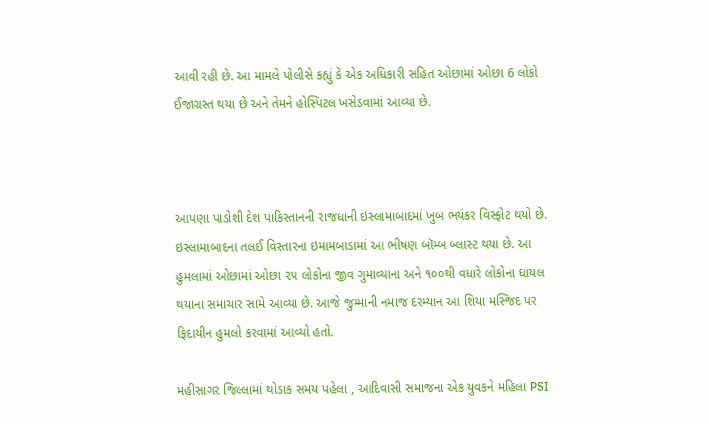આવી રહી છે. આ મામલે પોલીસે કહ્યું કે એક અધિકારી સહિત ઓછામાં ઓછા 6 લોકો ઈજાગ્રસ્ત થયા છે અને તેમને હોસ્પિટલ ખસેડવામાં આવ્યા છે.



આપણા પાડોશી દેશ પાકિસ્તાનની રાજધાની ઇસ્લામાબાદમાં ખુબ ભયંકર વિસ્ફોટ થયો છે. ઇસ્લામાબાદના તલઈ વિસ્તારના ઇમામબાડામાં આ ભીષણ બૉમ્બ બ્લાસ્ટ થયા છે. આ હુમલામાં ઓછામાં ઓછા ૨૫ લોકોના જીવ ગુમાવ્યાના અને ૧૦૦થી વધારે લોકોના ઘાયલ થયાના સમાચાર સામે આવ્યા છે. આજે જુમ્માની નમાજ દરમ્યાન આ શિયા મસ્જિદ પર ફિદાયીન હુમલો કરવામાં આવ્યો હતો.

મહીસાગર જિલ્લામાં થોડાક સમય પહેલા , આદિવાસી સમાજના એક યુવકને મહિલા PSI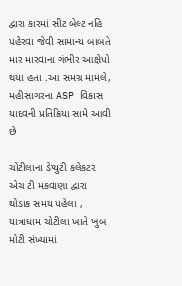દ્વારા કારમાં સીટ બેલ્ટ નહિ પહેરવા જેવી સામાન્ય બાબતે માર મારવાના ગંભીર આક્ષેપો થયા હતા .આ સમગ્ર મામલે, મહીસાગરના ASP વિકાસ યાદવની પ્રતિક્રિયા સામે આવી છે

ચોટીલાના ડેપ્યુટી કલેકટર એચ ટી મકવાણા દ્વારા થોડાક સમય પહેલા , યાત્રાધામ ચોટીલા ખાતે ખુબ મોટી સંખ્યામાં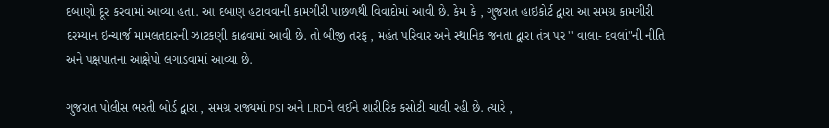દબાણો દૂર કરવામાં આવ્યા હતા. આ દબાણ હટાવવાની કામગીરી પાછળથી વિવાદોમાં આવી છે. કેમ કે , ગુજરાત હાઇકોર્ટ દ્વારા આ સમગ્ર કામગીરી દરમ્યાન ઇન્ચાર્જ મામલતદારની ઝાટકણી કાઢવામાં આવી છે. તો બીજી તરફ , મહંત પરિવાર અને સ્થાનિક જનતા દ્વારા તંત્ર પર '' વાલા- દવલાં"ની નીતિ અને પક્ષપાતના આક્ષેપો લગાડવામાં આવ્યા છે.

ગુજરાત પોલીસ ભરતી બોર્ડ દ્વારા , સમગ્ર રાજ્યમાં PSI અને LRDને લઈને શારીરિક કસોટી ચાલી રહી છે. ત્યારે ,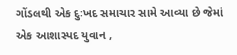ગોંડલથી એક દુઃખદ સમાચાર સામે આવ્યા છે જેમાં એક આશાસ્પદ યુવાન ,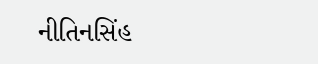નીતિનસિંહ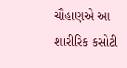ચૌહાણએ આ શારીરિક કસોટી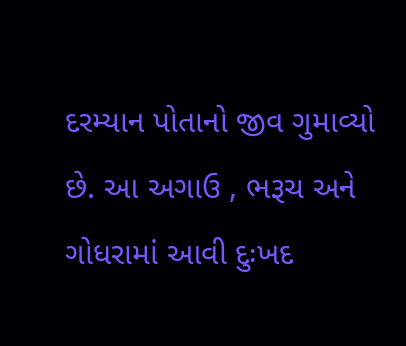દરમ્યાન પોતાનો જીવ ગુમાવ્યો છે. આ અગાઉ , ભરૂચ અને ગોધરામાં આવી દુઃખદ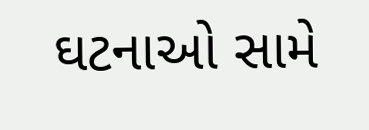ઘટનાઓ સામે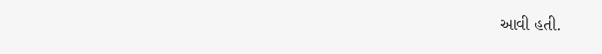આવી હતી.